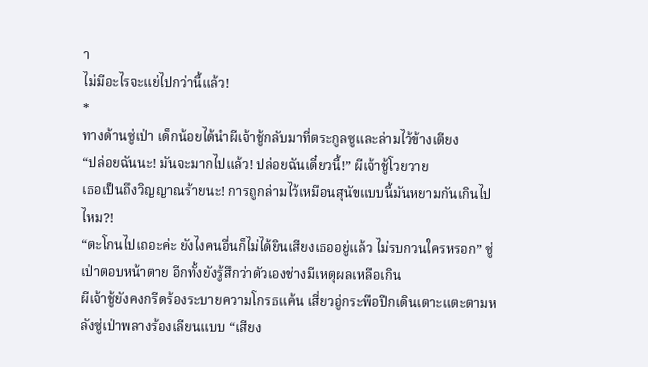า
ไม่มีอะไรจะแย่ไปกว่านี้แล้ว!
*
ทางด้านซู่เป่า เด็กน้อยได้นำผีเจ้าชู้กลับมาที่ตระกูลซูและล่ามไว้ข้างเตียง
“ปล่อยฉันนะ! มันจะมากไปแล้ว! ปล่อยฉันเดี๋ยวนี้!” ผีเจ้าชู้โวยวาย
เธอเป็นถึงวิญญาณร้ายนะ! การถูกล่ามไว้เหมือนสุนัขแบบนี้มันหยามกันเกินไปไหม?!
“ตะโกนไปเถอะค่ะ ยังไงคนอื่นก็ไม่ได้ยินเสียงเธออยู่แล้ว ไม่รบกวนใครหรอก” ซู่เป่าตอบหน้าตาย อีกทั้งยังรู้สึกว่าตัวเองช่างมีเหตุผลเหลือเกิน
ผีเจ้าชู้ยังคงกรีดร้องระบายความโกรธแค้น เสี่ยวอู่กระพือปีกเดินเตาะแตะตามหลังซู่เป่าพลางร้องเลียนแบบ “เสียง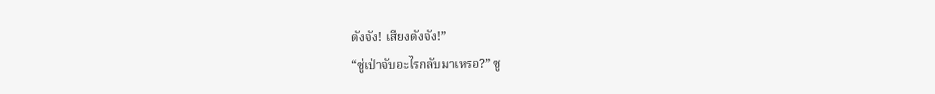ดังจัง! เสียงดังจัง!”
“ซู่เป่าจับอะไรกลับมาเหรอ?” ซู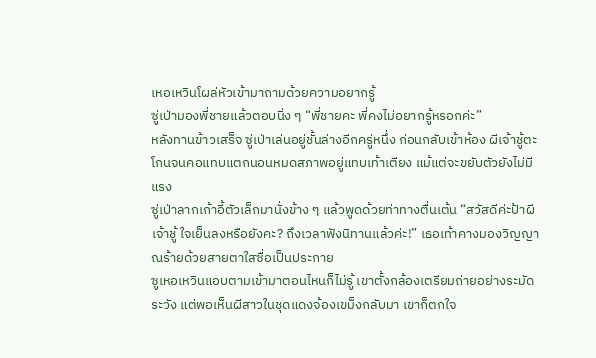เหอเหวินโผล่หัวเข้ามาถามด้วยความอยากรู้
ซู่เป่ามองพี่ชายแล้วตอบนิ่ง ๆ “พี่ชายคะ พี่คงไม่อยากรู้หรอกค่ะ”
หลังทานข้าวเสร็จ ซู่เป่าเล่นอยู่ชั้นล่างอีกครู่หนึ่ง ก่อนกลับเข้าห้อง ผีเจ้าชู้ตะโกนจนคอแทบแตกนอนหมดสภาพอยู่แทบเท้าเตียง แม้แต่จะขยับตัวยังไม่มีแรง
ซู่เป่าลากเก้าอี้ตัวเล็กมานั่งข้าง ๆ แล้วพูดด้วยท่าทางตื่นเต้น “สวัสดีค่ะป้าผีเจ้าชู้ ใจเย็นลงหรือยังคะ? ถึงเวลาฟังนิทานแล้วค่ะ!” เธอเท้าคางมองวิญญาณร้ายด้วยสายตาใสซื่อเป็นประกาย
ซูเหอเหวินแอบตามเข้ามาตอนไหนก็ไม่รู้ เขาตั้งกล้องเตรียมถ่ายอย่างระมัดระวัง แต่พอเห็นผีสาวในชุดแดงจ้องเขม็งกลับมา เขาก็ตกใจ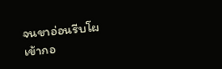จนขาอ่อนรีบโผเข้ากอ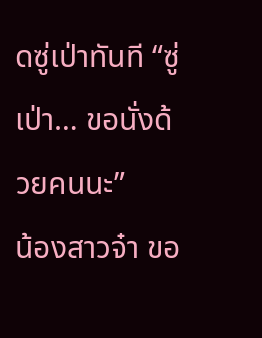ดซู่เป่าทันที “ซู่เป่า… ขอนั่งด้วยคนนะ”
น้องสาวจ๋า ขอ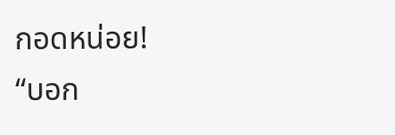กอดหน่อย!
“บอก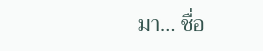มา… ชื่อ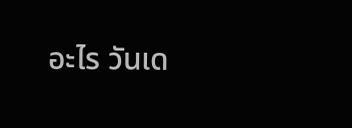อะไร วันเด